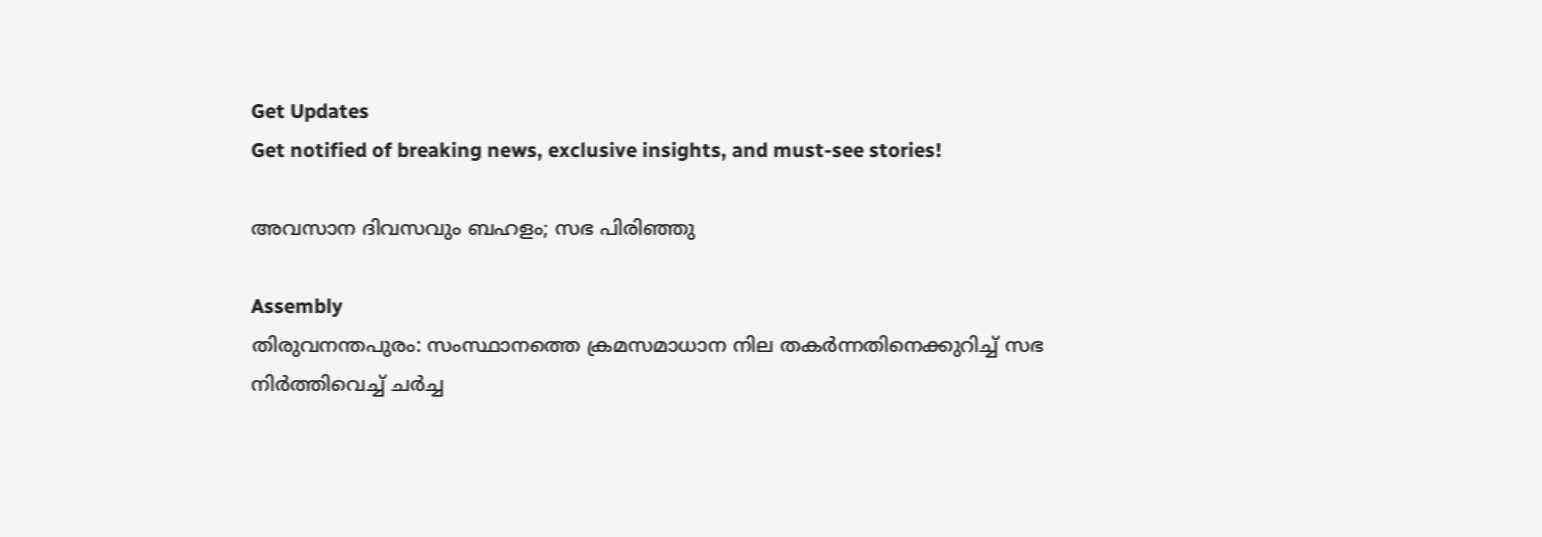Get Updates
Get notified of breaking news, exclusive insights, and must-see stories!

അവസാന ദിവസവും ബഹളം; സഭ പിരിഞ്ഞു

Assembly
തിരുവനന്തപുരം: സംസ്ഥാനത്തെ ക്രമസമാധാന നില തകര്‍ന്നതിനെക്കുറിച്ച്‌ സഭ നിര്‍ത്തിവെച്ച്‌ ചര്‍ച്ച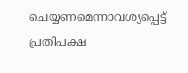ചെയ്യണമെന്നാവശ്യപ്പെട്ട്‌ പ്രതിപക്ഷ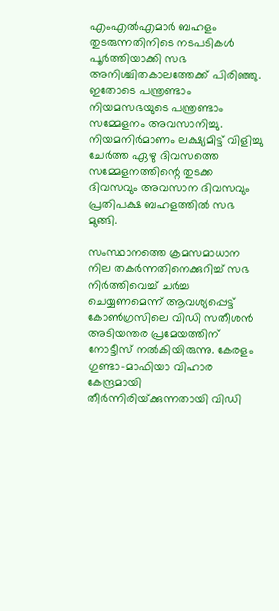എംഎല്‍എമാര്‍ ബഹളം തുടരുന്നതിനിടെ നടപടികള്‍ പൂര്‍ത്തിയാക്കി സഭ അനിശ്ചിതകാലത്തേക്ക്‌ പിരിഞ്ഞു. ഇതോടെ പന്ത്രണ്ടാം നിയമസഭയുടെ പന്ത്രണ്ടാം സമ്മേളനം അവസാനിച്ചു. നിയമനിര്‍മാണം ലക്ഷ്യമിട്ട്‌ വിളിച്ചു ചേര്‍ത്ത ഏഴു ദിവസത്തെ സമ്മേളനത്തിന്റെ തുടക്ക ദിവസവും അവസാന ദിവസവും പ്രതിപക്ഷ ബഹളത്തില്‍ സഭ മുങ്ങി.

സംസ്ഥാനത്തെ ക്രമസമാധാന നില തകര്‍ന്നതിനെക്കുറിച്ച്‌ സഭ നിര്‍ത്തിവെച്ച്‌ ചര്‍ച്ച ചെയ്യണമെന്ന്‌ ആവശ്യപ്പെട്ട്‌ കോണ്‍ഗ്രസിലെ വിഡി സതീശന്‍ അടിയന്തര പ്രമേയത്തിന്‌ നോട്ടീസ്‌ നല്‍കിയിരുന്നു. കേരളം ഗുണ്ടാ-മാഫിയാ വിഹാര കേന്ദ്രമായി തീര്‍ന്നിരിയ്‌ക്കുന്നതായി വിഡി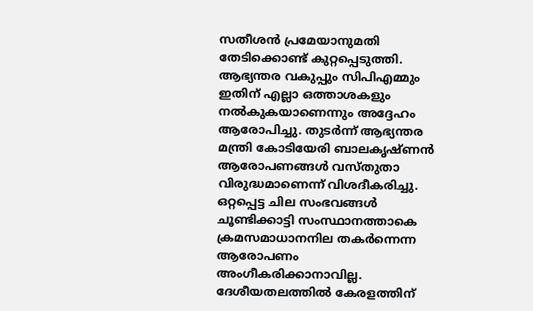സതീശന്‍ പ്രമേയാനുമതി തേടിക്കൊണ്ട്‌ കുറ്റപ്പെടുത്തി. ആഭ്യന്തര വകുപ്പും സിപിഎമ്മും ഇതിന്‌ എല്ലാ ഒത്താശകളും നല്‍കുകയാണെന്നും അദ്ദേഹം ആരോപിച്ചു. തുടര്‍ന്ന്‌ ആഭ്യന്തര മന്ത്രി കോടിയേരി ബാലകൃഷ്‌ണന്‍ ആരോപണങ്ങള്‍ വസ്‌തുതാ വിരുദ്ധമാണെന്ന്‌ വിശദീകരിച്ചു. ഒറ്റപ്പെട്ട ചില സംഭവങ്ങള്‍ ചൂണ്ടിക്കാട്ടി സംസ്ഥാനത്താകെ ക്രമസമാധാനനില തകര്‍ന്നെന്ന ആരോപണം അംഗീകരിക്കാനാവില്ല. ദേശീയതലത്തില്‍ കേരളത്തിന്‌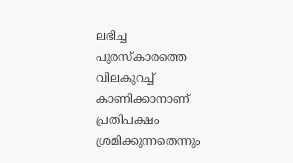ലഭിച്ച പുരസ്‌കാരത്തെ വിലകുറച്ച്‌ കാണിക്കാനാണ്‌ പ്രതിപക്ഷം ശ്രമിക്കുന്നതെന്നും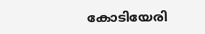കോടിയേരി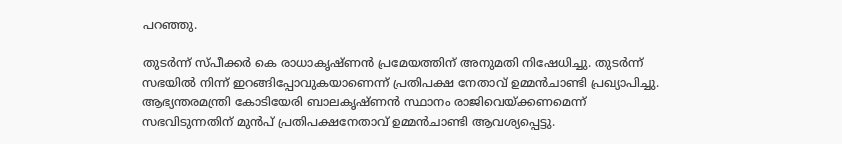പറഞ്ഞു.

തുടര്‍ന്ന്‌ സ്‌പീക്കര്‍ കെ രാധാകൃഷ്‌ണന്‍ പ്രമേയത്തിന്‌ അനുമതി നിഷേധിച്ചു. തുടര്‍ന്ന്‌ സഭയില്‍ നിന്ന്‌ ഇറങ്ങിപ്പോവുകയാണെന്ന്‌ പ്രതിപക്ഷ നേതാവ്‌ ഉമ്മന്‍ചാണ്ടി പ്രഖ്യാപിച്ചു. ആഭ്യന്തരമന്ത്രി കോടിയേരി ബാലകൃഷ്‌ണന്‍ സ്ഥാനം രാജിവെയ്‌ക്കണമെന്ന്‌ സഭവിടുന്നതിന്‌ മുന്‍പ്‌ പ്രതിപക്ഷനേതാവ്‌ ഉമ്മന്‍ചാണ്ടി ആവശ്യപ്പെട്ടു.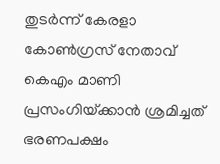തുടര്‍ന്ന്‌ കേരളാ കോണ്‍ഗ്രസ്‌ നേതാവ്‌ കെഎം മാണി പ്രസംഗിയ്‌ക്കാന്‍ ശ്രമിച്ചത്‌ ഭരണപക്ഷം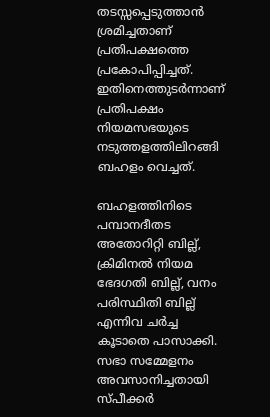തടസ്സപ്പെടുത്താന്‍ ശ്രമിച്ചതാണ്‌ പ്രതിപക്ഷത്തെ പ്രകോപിപ്പിച്ചത്‌. ഇതിനെത്തുടര്‍ന്നാണ്‌ പ്രതിപക്ഷം നിയമസഭയുടെ നടുത്തളത്തിലിറങ്ങി ബഹളം വെച്ചത്‌.

ബഹളത്തിനിടെ പമ്പാനദീതട അതോറിറ്റി ബില്ല്‌, ക്രിമിനല്‍ നിയമ ഭേദഗതി ബില്ല്‌, വനം പരിസ്ഥിതി ബില്ല്‌ എന്നിവ ചര്‍ച്ച കൂടാതെ പാസാക്കി. സഭാ സമ്മേളനം അവസാനിച്ചതായി സ്‌പീക്കര്‍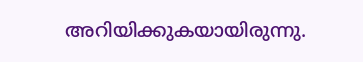അറിയിക്കുകയായിരുന്നു.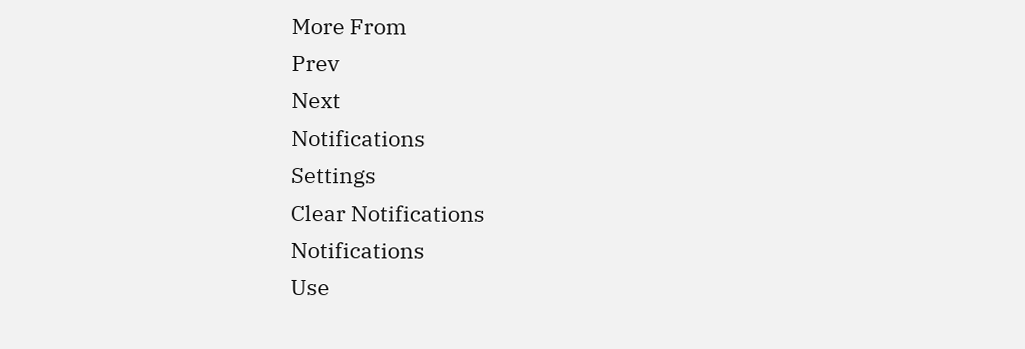More From
Prev
Next
Notifications
Settings
Clear Notifications
Notifications
Use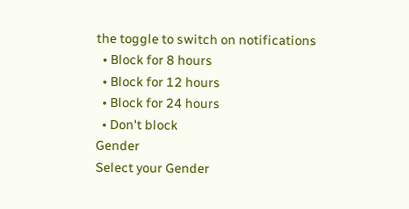the toggle to switch on notifications
  • Block for 8 hours
  • Block for 12 hours
  • Block for 24 hours
  • Don't block
Gender
Select your Gender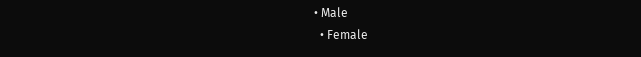• Male
  • Female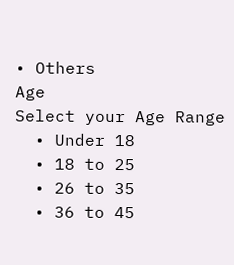• Others
Age
Select your Age Range
  • Under 18
  • 18 to 25
  • 26 to 35
  • 36 to 45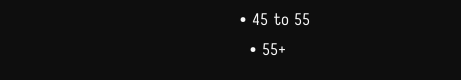• 45 to 55
  • 55+